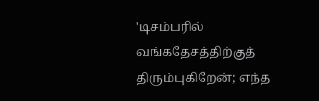'டிசம்பரில் வங்கதேசத்திற்குத் திரும்புகிறேன்; எந்த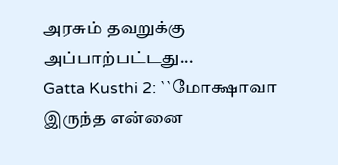அரசும் தவறுக்கு அப்பாற்பட்டது...
Gatta Kusthi 2: ``மோக்ஷாவா இருந்த என்னை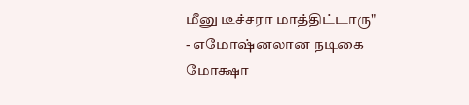மீனு டீச்சரா மாத்திட்டாரு" - எமோஷ்னலான நடிகை மோக்ஷா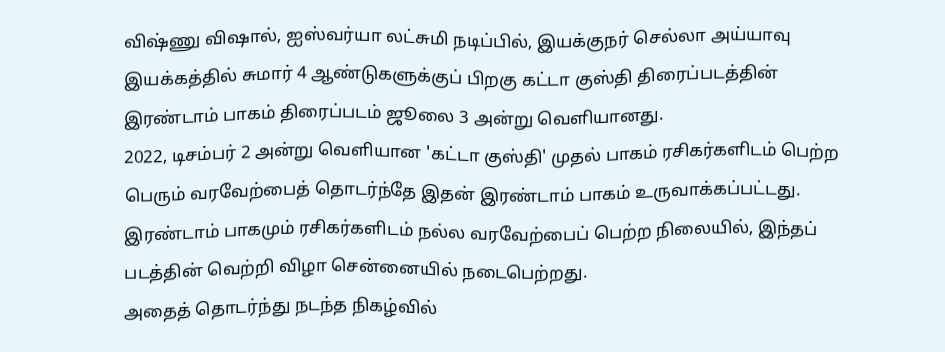விஷ்ணு விஷால், ஐஸ்வர்யா லட்சுமி நடிப்பில், இயக்குநர் செல்லா அய்யாவு இயக்கத்தில் சுமார் 4 ஆண்டுகளுக்குப் பிறகு கட்டா குஸ்தி திரைப்படத்தின் இரண்டாம் பாகம் திரைப்படம் ஜூலை 3 அன்று வெளியானது.
2022, டிசம்பர் 2 அன்று வெளியான 'கட்டா குஸ்தி' முதல் பாகம் ரசிகர்களிடம் பெற்ற பெரும் வரவேற்பைத் தொடர்ந்தே இதன் இரண்டாம் பாகம் உருவாக்கப்பட்டது. இரண்டாம் பாகமும் ரசிகர்களிடம் நல்ல வரவேற்பைப் பெற்ற நிலையில், இந்தப் படத்தின் வெற்றி விழா சென்னையில் நடைபெற்றது.
அதைத் தொடர்ந்து நடந்த நிகழ்வில்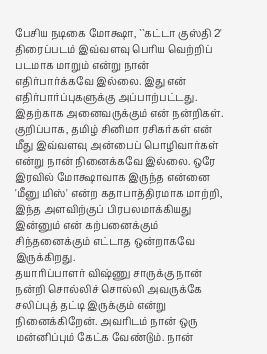பேசிய நடிகை மோக்ஷா, ``கட்டா குஸ்தி 2' திரைப்படம் இவ்வளவு பெரிய வெற்றிப் படமாக மாறும் என்று நான் எதிர்பார்க்கவே இல்லை. இது என் எதிர்பார்ப்புகளுக்கு அப்பாற்பட்டது. இதற்காக அனைவருக்கும் என் நன்றிகள். குறிப்பாக, தமிழ் சினிமா ரசிகர்கள் என் மீது இவ்வளவு அன்பைப் பொழிவார்கள் என்று நான் நினைக்கவே இல்லை. ஒரே இரவில் மோக்ஷாவாக இருந்த என்னை 'மீனு மிஸ்' என்ற கதாபாத்திரமாக மாற்றி, இந்த அளவிற்குப் பிரபலமாக்கியது இன்னும் என் கற்பனைக்கும் சிந்தனைக்கும் எட்டாத ஒன்றாகவே இருக்கிறது.
தயாரிப்பாளர் விஷ்ணு சாருக்கு நான் நன்றி சொல்லிச் சொல்லி அவருக்கே சலிப்புத் தட்டி இருக்கும் என்று நினைக்கிறேன். அவரிடம் நான் ஒரு மன்னிப்பும் கேட்க வேண்டும். நான்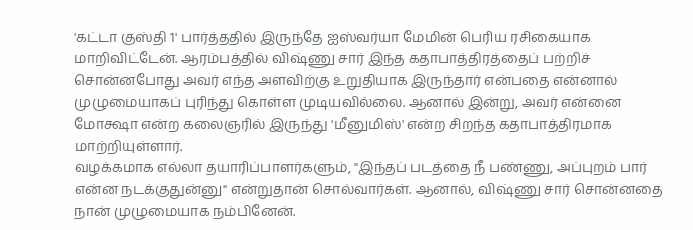'கட்டா குஸ்தி 1' பார்த்ததில் இருந்தே ஐஸ்வர்யா மேமின் பெரிய ரசிகையாக மாறிவிட்டேன். ஆரம்பத்தில் விஷ்ணு சார் இந்த கதாபாத்திரத்தைப் பற்றிச் சொன்னபோது அவர் எந்த அளவிற்கு உறுதியாக இருந்தார் என்பதை என்னால் முழுமையாகப் புரிந்து கொள்ள முடியவில்லை. ஆனால் இன்று, அவர் என்னை மோக்ஷா என்ற கலைஞரில் இருந்து 'மீனுமிஸ்' என்ற சிறந்த கதாபாத்திரமாக மாற்றியுள்ளார்.
வழக்கமாக எல்லா தயாரிப்பாளர்களும், "இந்தப் படத்தை நீ பண்ணு, அப்புறம் பார் என்ன நடக்குதுன்னு" என்றுதான் சொல்வார்கள். ஆனால், விஷ்ணு சார் சொன்னதை நான் முழுமையாக நம்பினேன்.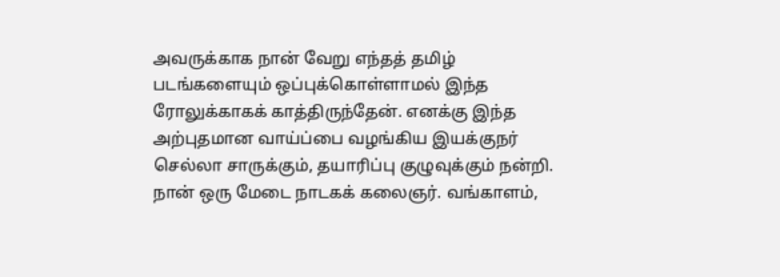அவருக்காக நான் வேறு எந்தத் தமிழ் படங்களையும் ஒப்புக்கொள்ளாமல் இந்த ரோலுக்காகக் காத்திருந்தேன். எனக்கு இந்த அற்புதமான வாய்ப்பை வழங்கிய இயக்குநர் செல்லா சாருக்கும், தயாரிப்பு குழுவுக்கும் நன்றி.
நான் ஒரு மேடை நாடகக் கலைஞர். வங்காளம்,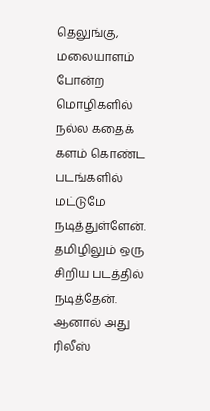தெலுங்கு, மலையாளம் போன்ற மொழிகளில் நல்ல கதைக் களம் கொண்ட படங்களில் மட்டுமே நடித்துள்ளேன். தமிழிலும் ஒரு சிறிய படத்தில் நடித்தேன். ஆனால் அது ரிலீஸ்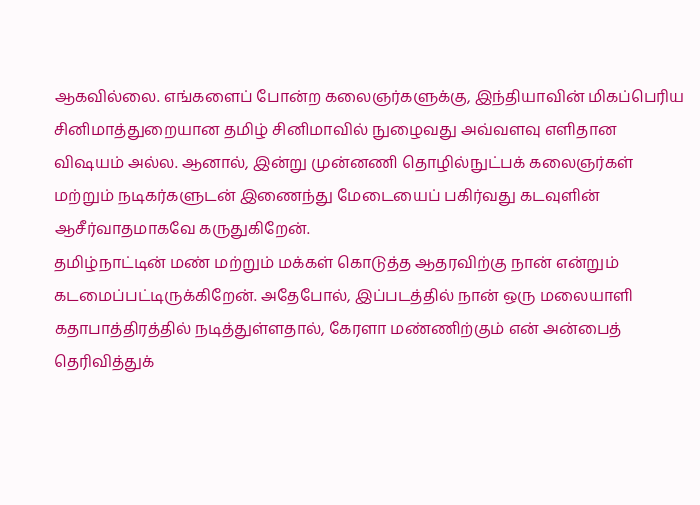ஆகவில்லை. எங்களைப் போன்ற கலைஞர்களுக்கு, இந்தியாவின் மிகப்பெரிய சினிமாத்துறையான தமிழ் சினிமாவில் நுழைவது அவ்வளவு எளிதான விஷயம் அல்ல. ஆனால், இன்று முன்னணி தொழில்நுட்பக் கலைஞர்கள் மற்றும் நடிகர்களுடன் இணைந்து மேடையைப் பகிர்வது கடவுளின் ஆசீர்வாதமாகவே கருதுகிறேன்.
தமிழ்நாட்டின் மண் மற்றும் மக்கள் கொடுத்த ஆதரவிற்கு நான் என்றும் கடமைப்பட்டிருக்கிறேன். அதேபோல், இப்படத்தில் நான் ஒரு மலையாளி கதாபாத்திரத்தில் நடித்துள்ளதால், கேரளா மண்ணிற்கும் என் அன்பைத் தெரிவித்துக்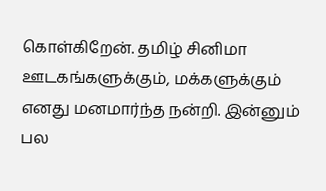கொள்கிறேன். தமிழ் சினிமா ஊடகங்களுக்கும், மக்களுக்கும் எனது மனமார்ந்த நன்றி. இன்னும் பல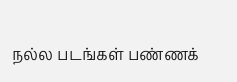நல்ல படங்கள் பண்ணக்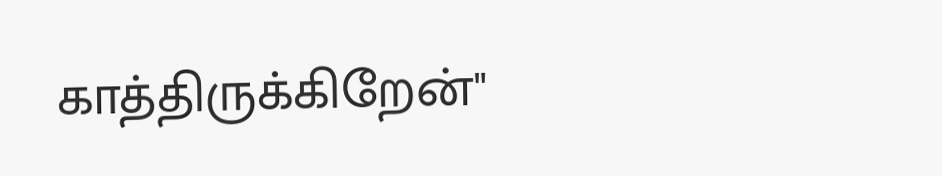காத்திருக்கிறேன்"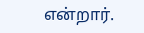என்றார்.